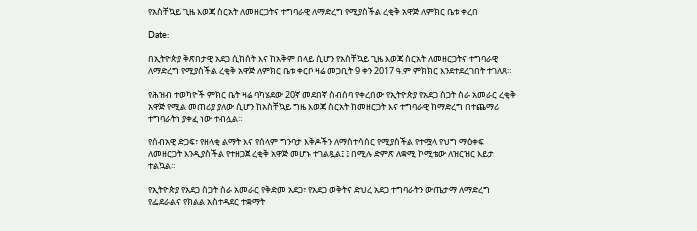የአስቸኳይ ጊዜ እወጃ ስርአት ለመዘርጋትና ተግባራዊ ለማድረግ የሚያስችል ረቂቅ አዋጅ ለምክር ቤቱ ቀረበ

Date:

በኢትዮጵያ ቅጽበታዊ አደጋ ሲከሰት እና ከአቅም በላይ ሲሆን የአስቸኳይ ጊዜ እወጃ ስርአት ለመዘርጋትና ተግባራዊ ለማድረግ የሚያስችል ረቂቅ አዋጅ ለምክር ቤቱ ቀርቦ ዛሬ መጋቢት 9 ቀን 2017 ዓ.ም ምክክር እንደተደረገበት ተገለጸ።

የሕዝብ ተወካዮች ምክር ቤት ዛሬ ባካሄደው 20ኛ መደበኛ ስብሰባ የቀረበው የኢትዮጵያ የአደጋ ስጋት ስራ አመራር ረቂቅ አዋጅ የሚል መጠሪያ ያለው ሲሆን ከአስቸኳይ ግዜ እወጃ ስርአት ከመዘርጋት እና ተግባራዊ ከማድረግ በተጨማሪ ተግባራትነ ያቀፈ ነው ተብሏል።

የሰብአዊ ድጋፍ፣ የዘላቂ ልማት እና የሰላም ግንባታ እቅዶችን ለማስተሳሰር የሚያስችል የተሟላ የህግ ማዕቀፍ ለመዘርጋት እንዲያስችል የተዘጋጀ ረቂቅ አዋጅ መሆኑ ተገልጿል፤ ፤ በሚሉ ድምጽ ለቋሚ ኮሚቴው ለዝርዝር እይታ ተልኳል።

የኢትዮጵያ የአደጋ ስጋት ስራ አመራር የቅድመ አደጋ፣ የአደጋ ወቅትና ድህረ አደጋ ተግባራትን ውጤታማ ለማድረግ የፌደራልና የክልል አስተዳደር ተቋማት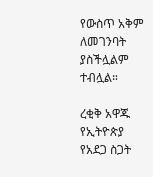የውስጥ አቅም ለመገንባት ያስችሏልም ተብሏል።

ረቂቅ አዋጁ የኢትዮጵያ የአደጋ ስጋት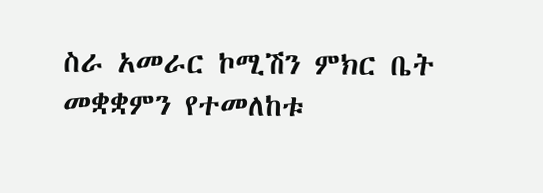ስራ አመራር ኮሚሽን ምክር ቤት መቋቋምን የተመለከቱ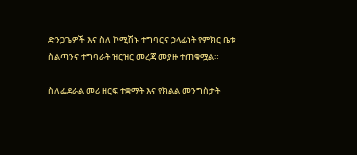ድንጋጌዎች እና ስለ ኮሚሽኑ ተግባርና ኃላፊነት የምክር ቤቱ ስልጣንና ተግባራት ዝርዝር መረጃ መያዙ ተጠቁሟል።

ስለፌደራል መሪ ዘርፍ ተቋማት እና የክልል መንግስታት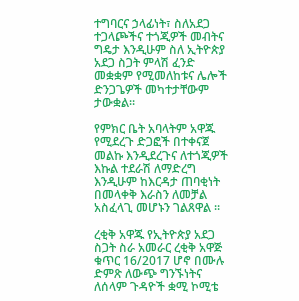ተግባርና ኃላፊነት፣ ስለአደጋ ተጋላጮችና ተጎጂዎች መብትና ግዴታ እንዲሁም ስለ ኢትዮጵያ አደጋ ስጋት ምላሽ ፈንድ መቋቋም የሚመለከቱና ሌሎች ድንጋጌዎች መካተታቸውም ታውቋል።

የምክር ቤት አባላትም አዋጁ የሚደረጉ ድጋፎች በተቀናጀ መልኩ እንዲደረጉና ለተጎጂዎች እኩል ተደራሽ ለማድረግ እንዲሁም ከእርዳታ ጠባቂነት በመላቀቅ እራስን ለመቻል አስፈላጊ መሆኑን ገልጸዋል ።

ረቂቅ አዋጁ የኢትዮጵያ አደጋ ስጋት ስራ አመራር ረቂቅ አዋጅ ቁጥር 16/2017 ሆኖ በሙሉ ድምጽ ለውጭ ግንኙነትና ለሰላም ጉዳዮች ቋሚ ኮሚቴ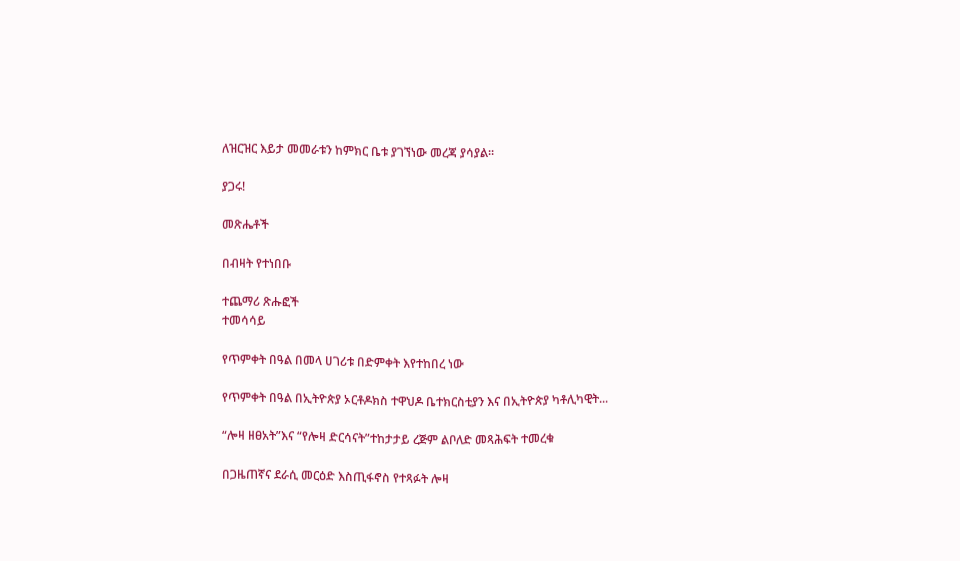ለዝርዝር እይታ መመራቱን ከምክር ቤቱ ያገኘነው መረጃ ያሳያል።

ያጋሩ!

መጽሔቶች

በብዛት የተነበቡ

ተጨማሪ ጽሑፎች
ተመሳሳይ

የጥምቀት በዓል በመላ ሀገሪቱ በድምቀት እየተከበረ ነው

የጥምቀት በዓል በኢትዮጵያ ኦርቶዶክስ ተዋህዶ ቤተክርስቲያን እና በኢትዮጵያ ካቶሊካዊት...

“ሎዛ ዘፀአት”እና “የሎዛ ድርሳናት”ተከታታይ ረጅም ልቦለድ መጻሕፍት ተመረቁ

በጋዜጠኛና ደራሲ መርዕድ እስጢፋኖስ የተጻፉት ሎዛ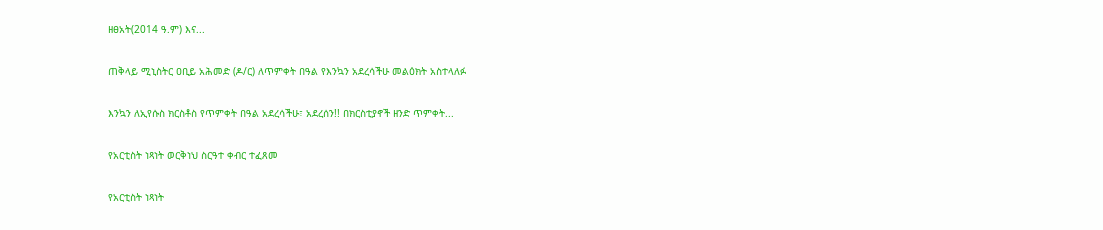ዘፀአት(2014 ዓ.ም) እና...

ጠቅላይ ሚኒስትር ዐቢይ አሕመድ (ዶ/ር) ለጥምቀት በዓል የእንኳን አደረሳችሁ መልዕክት አስተላለፉ

እንኳን ለኢየሱስ ክርስቶስ የጥምቀት በዓል አደረሳችሁ፣ አደረሰን!! በክርስቲያኖች ዘንድ ጥምቀት...

የአርቲስት ነጻነት ወርቅነህ ስርዓተ ቀብር ተፈጸመ

የአርቲስት ነጻነት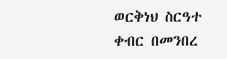ወርቅነህ ስርዓተ ቀብር በመንበረ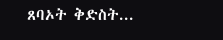ጸባኦት ቅድስት...